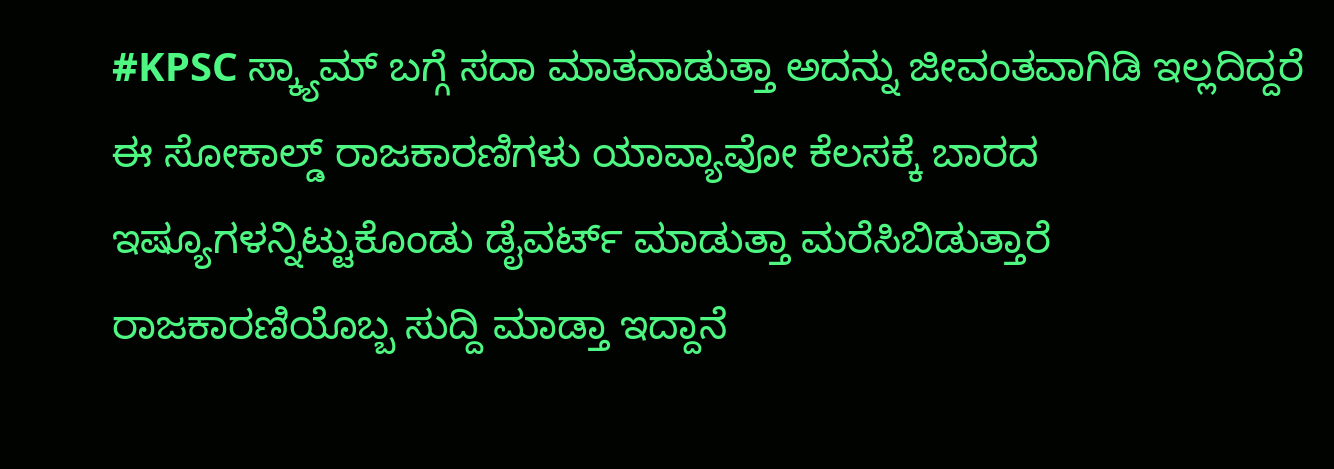#KPSC ಸ್ಕ್ಯಾಮ್ ಬಗ್ಗೆ ಸದಾ ಮಾತನಾಡುತ್ತಾ ಅದನ್ನು ಜೀವಂತವಾಗಿಡಿ ಇಲ್ಲದಿದ್ದರೆ ಈ ಸೋಕಾಲ್ಡ್ ರಾಜಕಾರಣಿಗಳು ಯಾವ್ಯಾವೋ ಕೆಲಸಕ್ಕೆ ಬಾರದ ಇಷ್ಯೂಗಳನ್ನಿಟ್ಟುಕೊಂಡು ಡೈವರ್ಟ್ ಮಾಡುತ್ತಾ ಮರೆಸಿಬಿಡುತ್ತಾರೆ
ರಾಜಕಾರಣಿಯೊಬ್ಬ ಸುದ್ದಿ ಮಾಡ್ತಾ ಇದ್ದಾನೆ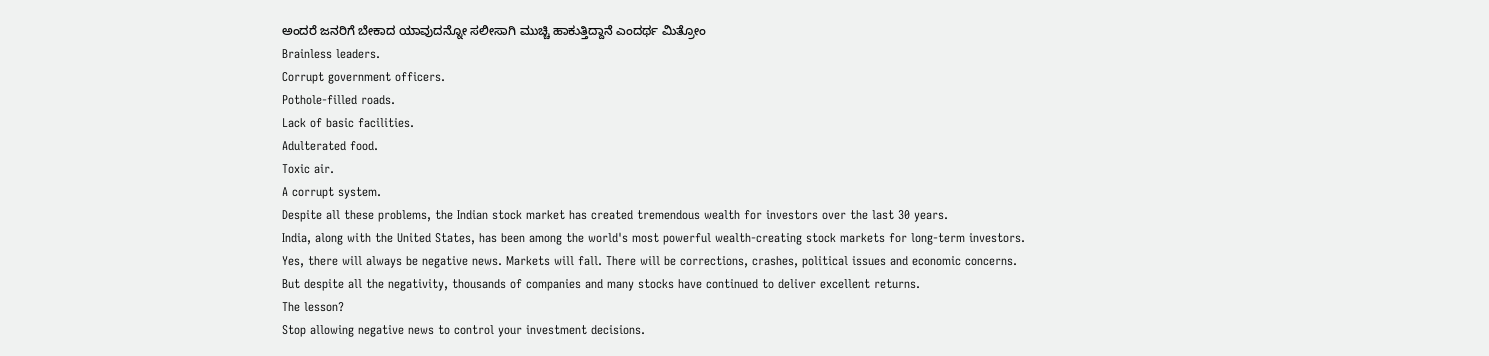ಅಂದರೆ ಜನರಿಗೆ ಬೇಕಾದ ಯಾವುದನ್ನೋ ಸಲೀಸಾಗಿ ಮುಚ್ಚಿ ಹಾಕುತ್ತಿದ್ದಾನೆ ಎಂದರ್ಥ ಮಿತ್ರೋಂ
Brainless leaders.
Corrupt government officers.
Pothole-filled roads.
Lack of basic facilities.
Adulterated food.
Toxic air.
A corrupt system.
Despite all these problems, the Indian stock market has created tremendous wealth for investors over the last 30 years.
India, along with the United States, has been among the world's most powerful wealth-creating stock markets for long-term investors.
Yes, there will always be negative news. Markets will fall. There will be corrections, crashes, political issues and economic concerns.
But despite all the negativity, thousands of companies and many stocks have continued to deliver excellent returns.
The lesson?
Stop allowing negative news to control your investment decisions.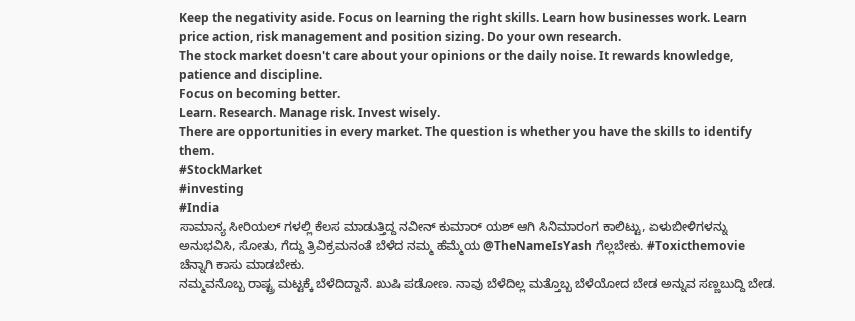Keep the negativity aside. Focus on learning the right skills. Learn how businesses work. Learn price action, risk management and position sizing. Do your own research.
The stock market doesn't care about your opinions or the daily noise. It rewards knowledge, patience and discipline.
Focus on becoming better.
Learn. Research. Manage risk. Invest wisely.
There are opportunities in every market. The question is whether you have the skills to identify them.
#StockMarket
#investing
#India
ಸಾಮಾನ್ಯ ಸೀರಿಯಲ್ ಗಳಲ್ಲಿ ಕೆಲಸ ಮಾಡುತ್ತಿದ್ದ ನವೀನ್ ಕುಮಾರ್ ಯಶ್ ಆಗಿ ಸಿನಿಮಾರಂಗ ಕಾಲಿಟ್ಟು, ಏಳುಬೀಳಿಗಳನ್ನು ಅನುಭವಿಸಿ, ಸೋತು, ಗೆದ್ದು ತ್ರಿವಿಕ್ರಮನಂತೆ ಬೆಳೆದ ನಮ್ಮ ಹೆಮ್ಮೆಯ @TheNameIsYash ಗೆಲ್ಲಬೇಕು. #Toxicthemovie ಚೆನ್ನಾಗಿ ಕಾಸು ಮಾಡಬೇಕು.
ನಮ್ಮವನೊಬ್ಬ ರಾಷ್ಟ್ರ ಮಟ್ಟಕ್ಕೆ ಬೆಳೆದಿದ್ದಾನೆ. ಖುಷಿ ಪಡೋಣ. ನಾವು ಬೆಳೆದಿಲ್ಲ ಮತ್ತೊಬ್ಬ ಬೆಳೆಯೋದ ಬೇಡ ಅನ್ನುವ ಸಣ್ಣಬುದ್ದಿ ಬೇಡ.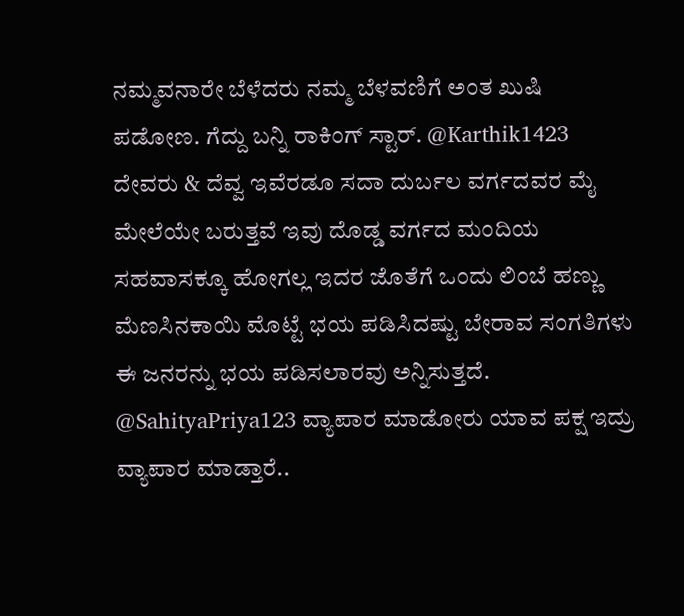ನಮ್ಮವನಾರೇ ಬೆಳೆದರು ನಮ್ಮ ಬೆಳವಣಿಗೆ ಅಂತ ಖುಷಿ ಪಡೋಣ. ಗೆದ್ದು ಬನ್ನಿ ರಾಕಿಂಗ್ ಸ್ಟಾರ್. @Karthik1423
ದೇವರು & ದೆವ್ವ ಇವೆರಡೂ ಸದಾ ದುರ್ಬಲ ವರ್ಗದವರ ಮೈ ಮೇಲೆಯೇ ಬರುತ್ತವೆ ಇವು ದೊಡ್ಡ ವರ್ಗದ ಮಂದಿಯ ಸಹವಾಸಕ್ಕೂ ಹೋಗಲ್ಲ ಇದರ ಜೊತೆಗೆ ಒಂದು ಲಿಂಬೆ ಹಣ್ಣು ಮೆಣಸಿನಕಾಯಿ ಮೊಟ್ಟೆ ಭಯ ಪಡಿಸಿದಷ್ಟು ಬೇರಾವ ಸಂಗತಿಗಳು ಈ ಜನರನ್ನು ಭಯ ಪಡಿಸಲಾರವು ಅನ್ನಿಸುತ್ತದೆ.
@SahityaPriya123 ವ್ಯಾಪಾರ ಮಾಡೋರು ಯಾವ ಪಕ್ಷ ಇದ್ರು ವ್ಯಾಪಾರ ಮಾಡ್ತಾರೆ..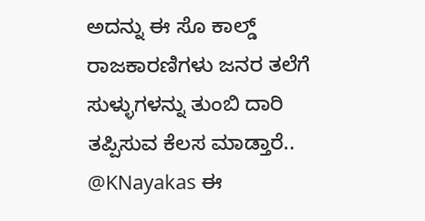ಅದನ್ನು ಈ ಸೊ ಕಾಲ್ಡ್ ರಾಜಕಾರಣಿಗಳು ಜನರ ತಲೆಗೆ ಸುಳ್ಳುಗಳನ್ನು ತುಂಬಿ ದಾರಿ ತಪ್ಪಿಸುವ ಕೆಲಸ ಮಾಡ್ತಾರೆ..
@KNayakas ಈ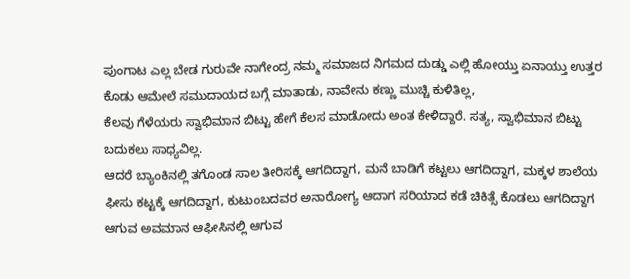ಪುಂಗಾಟ ಎಲ್ಲ ಬೇಡ ಗುರುವೇ ನಾಗೇಂದ್ರ ನಮ್ಮ ಸಮಾಜದ ನಿಗಮದ ದುಡ್ಡು ಎಲ್ಲಿ ಹೋಯ್ತು ಏನಾಯ್ತು ಉತ್ತರ ಕೊಡು ಆಮೇಲೆ ಸಮುದಾಯದ ಬಗ್ಗೆ ಮಾತಾಡು, ನಾವೇನು ಕಣ್ಣು ಮುಚ್ಚಿ ಕುಳಿತಿಲ್ಲ,
ಕೆಲವು ಗೆಳೆಯರು ಸ್ವಾಭಿಮಾನ ಬಿಟ್ಟು ಹೇಗೆ ಕೆಲಸ ಮಾಡೋದು ಅಂತ ಕೇಳಿದ್ದಾರೆ. ಸತ್ಯ, ಸ್ವಾಭಿಮಾನ ಬಿಟ್ಟು ಬದುಕಲು ಸಾಧ್ಯವಿಲ್ಲ.
ಆದರೆ ಬ್ಯಾಂಕಿನಲ್ಲಿ ತಗೊಂಡ ಸಾಲ ತೀರಿಸಕ್ಕೆ ಆಗದಿದ್ದಾಗ, ಮನೆ ಬಾಡಿಗೆ ಕಟ್ಟಲು ಆಗದಿದ್ದಾಗ, ಮಕ್ಕಳ ಶಾಲೆಯ ಫೀಸು ಕಟ್ಟಕ್ಕೆ ಆಗದಿದ್ದಾಗ, ಕುಟುಂಬದವರ ಅನಾರೋಗ್ಯ ಆದಾಗ ಸರಿಯಾದ ಕಡೆ ಚಿಕಿತ್ಸೆ ಕೊಡಲು ಆಗದಿದ್ದಾಗ ಆಗುವ ಅವಮಾನ ಆಫೀಸಿನಲ್ಲಿ ಆಗುವ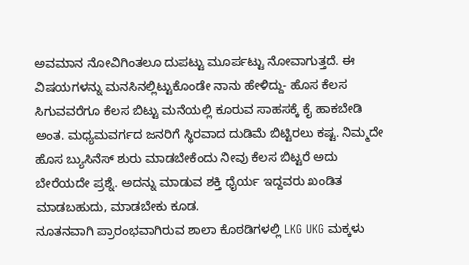ಅವಮಾನ ನೋವಿಗಿಂತಲೂ ದುಪಟ್ಟು ಮೂರ್ಪಟ್ಟು ನೋವಾಗುತ್ತದೆ. ಈ ವಿಷಯಗಳನ್ನು ಮನಸಿನಲ್ಲಿಟ್ಟುಕೊಂಡೇ ನಾನು ಹೇಳಿದ್ದು- ಹೊಸ ಕೆಲಸ ಸಿಗುವವರೆಗೂ ಕೆಲಸ ಬಿಟ್ಟು ಮನೆಯಲ್ಲಿ ಕೂರುವ ಸಾಹಸಕ್ಕೆ ಕೈ ಹಾಕಬೇಡಿ ಅಂತ. ಮಧ್ಯಮವರ್ಗದ ಜನರಿಗೆ ಸ್ಥಿರವಾದ ದುಡಿಮೆ ಬಿಟ್ಟಿರಲು ಕಷ್ಟ. ನಿಮ್ಮದೇ ಹೊಸ ಬ್ಯುಸಿನೆಸ್ ಶುರು ಮಾಡಬೇಕೆಂದು ನೀವು ಕೆಲಸ ಬಿಟ್ಟರೆ ಅದು ಬೇರೆಯದೇ ಪ್ರಶ್ನೆ. ಅದನ್ನು ಮಾಡುವ ಶಕ್ತಿ ಧೈರ್ಯ ಇದ್ದವರು ಖಂಡಿತ ಮಾಡಬಹುದು, ಮಾಡಬೇಕು ಕೂಡ.
ನೂತನವಾಗಿ ಪ್ರಾರಂಭವಾಗಿರುವ ಶಾಲಾ ಕೊಠಡಿಗಳಲ್ಲಿ LKG UKG ಮಕ್ಕಳು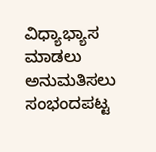ವಿಧ್ಯಾಭ್ಯಾಸ ಮಾಡಲು ಅನುಮತಿಸಲು ಸಂಭಂದಪಟ್ಟ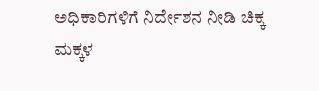ಅಧಿಕಾರಿಗಳಿಗೆ ನಿರ್ದೇಶನ ನೀಡಿ ಚಿಕ್ಕ ಮಕ್ಕಳ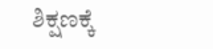ಶಿಕ್ಷಣಕ್ಕೆ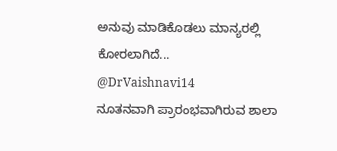ಅನುವು ಮಾಡಿಕೊಡಲು ಮಾನ್ಯರಲ್ಲಿ ಕೋರಲಾಗಿದೆ...
@DrVaishnavi14
ನೂತನವಾಗಿ ಪ್ರಾರಂಭವಾಗಿರುವ ಶಾಲಾ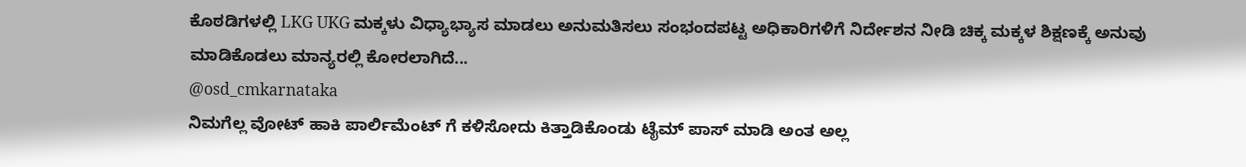ಕೊಠಡಿಗಳಲ್ಲಿ LKG UKG ಮಕ್ಕಳು ವಿಧ್ಯಾಭ್ಯಾಸ ಮಾಡಲು ಅನುಮತಿಸಲು ಸಂಭಂದಪಟ್ಟ ಅಧಿಕಾರಿಗಳಿಗೆ ನಿರ್ದೇಶನ ನೀಡಿ ಚಿಕ್ಕ ಮಕ್ಕಳ ಶಿಕ್ಷಣಕ್ಕೆ ಅನುವು ಮಾಡಿಕೊಡಲು ಮಾನ್ಯರಲ್ಲಿ ಕೋರಲಾಗಿದೆ...
@osd_cmkarnataka
ನಿಮಗೆಲ್ಲ ವೋಟ್ ಹಾಕಿ ಪಾರ್ಲಿಮೆಂಟ್ ಗೆ ಕಳಿಸೋದು ಕಿತ್ತಾಡಿಕೊಂಡು ಟೈಮ್ ಪಾಸ್ ಮಾಡಿ ಅಂತ ಅಲ್ಲ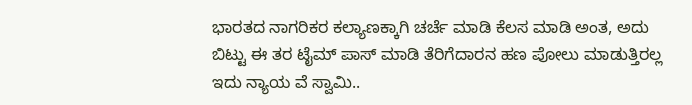ಭಾರತದ ನಾಗರಿಕರ ಕಲ್ಯಾಣಕ್ಕಾಗಿ ಚರ್ಚೆ ಮಾಡಿ ಕೆಲಸ ಮಾಡಿ ಅಂತ, ಅದು ಬಿಟ್ಟು ಈ ತರ ಟೈಮ್ ಪಾಸ್ ಮಾಡಿ ತೆರಿಗೆದಾರನ ಹಣ ಪೋಲು ಮಾಡುತ್ತಿರಲ್ಲ ಇದು ನ್ಯಾಯ ವೆ ಸ್ವಾಮಿ..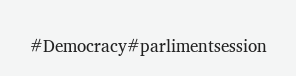#Democracy#parlimentsession